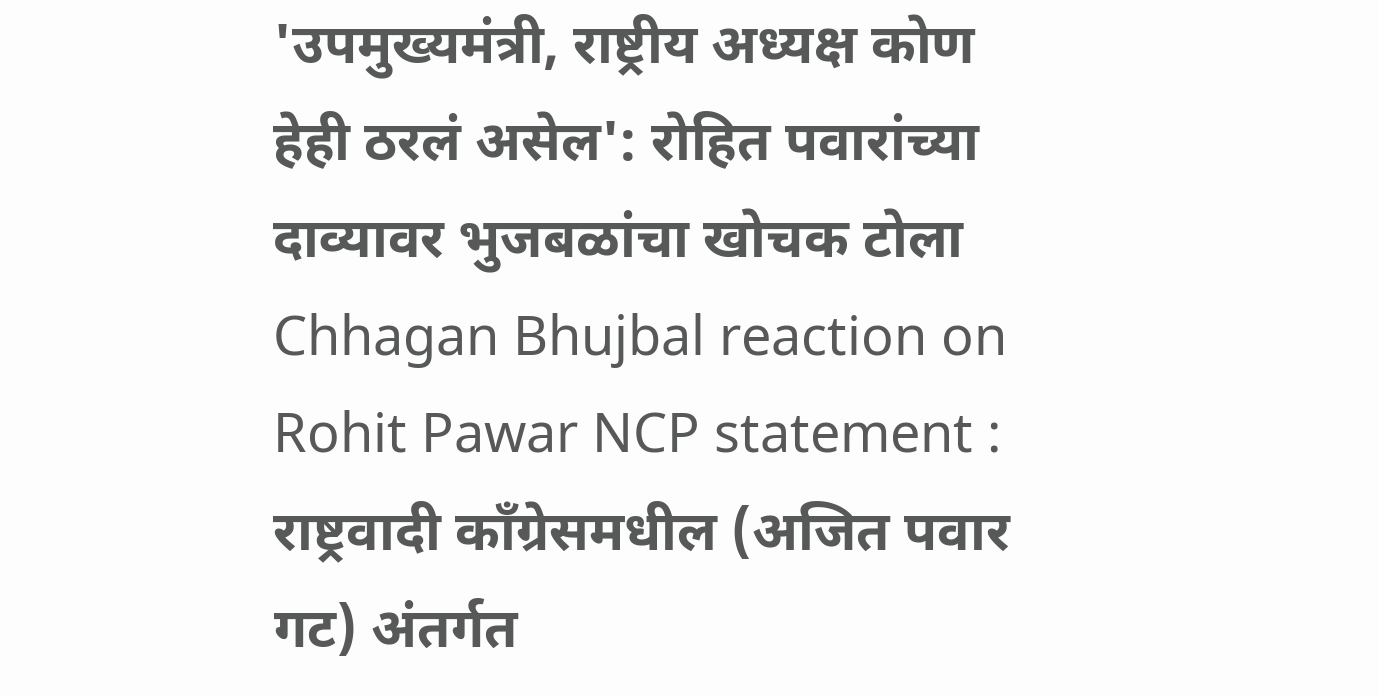'उपमुख्यमंत्री, राष्ट्रीय अध्यक्ष कोण हेही ठरलं असेल': रोहित पवारांच्या दाव्यावर भुजबळांचा खोचक टोला
Chhagan Bhujbal reaction on Rohit Pawar NCP statement : राष्ट्रवादी काँग्रेसमधील (अजित पवार गट) अंतर्गत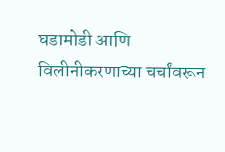घडामोडी आणि विलीनीकरणाच्या चर्चांवरून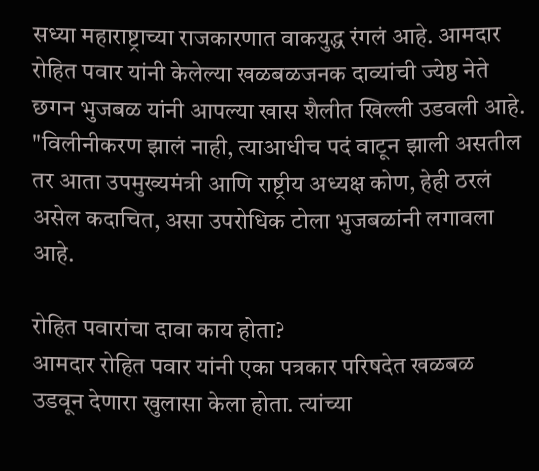सध्या महाराष्ट्राच्या राजकारणात वाकयुद्ध रंगलं आहे. आमदार रोहित पवार यांनी केलेल्या खळबळजनक दाव्यांची ज्येष्ठ नेते छगन भुजबळ यांनी आपल्या खास शैलीत खिल्ली उडवली आहे. "विलीनीकरण झालं नाही, त्याआधीच पदं वाटून झाली असतील तर आता उपमुख्यमंत्री आणि राष्ट्रीय अध्यक्ष कोण, हेही ठरलं असेल कदाचित, असा उपरोधिक टोला भुजबळांनी लगावला आहे.

रोहित पवारांचा दावा काय होता?
आमदार रोहित पवार यांनी एका पत्रकार परिषदेत खळबळ उडवून देणारा खुलासा केला होता. त्यांच्या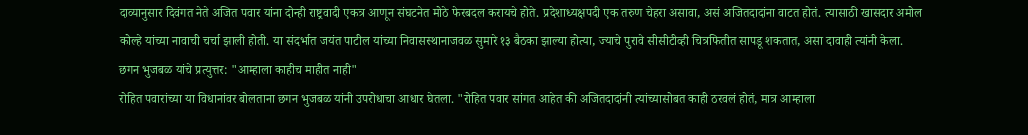दाव्यानुसार दिवंगत नेते अजित पवार यांना दोन्ही राष्ट्रवादी एकत्र आणून संघटनेत मोठे फेरबदल करायचे होते. प्रदेशाध्यक्षपदी एक तरुण चेहरा असावा, असं अजितदादांना वाटत होतं. त्यासाठी खासदार अमोल कोल्हे यांच्या नावाची चर्चा झाली होती. या संदर्भात जयंत पाटील यांच्या निवासस्थानाजवळ सुमारे १३ बैठका झाल्या होत्या, ज्याचे पुरावे सीसीटीव्ही चित्रफितीत सापडू शकतात, असा दावाही त्यांनी केला.
छगन भुजबळ यांचे प्रत्युत्तर: "आम्हाला काहीच माहीत नाही"
रोहित पवारांच्या या विधानांवर बोलताना छगन भुजबळ यांनी उपरोधाचा आधार घेतला. "रोहित पवार सांगत आहेत की अजितदादांनी त्यांच्यासोबत काही ठरवलं होतं, मात्र आम्हाला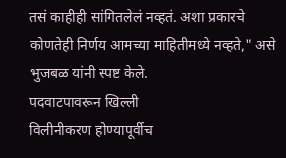तसं काहीही सांगितलेलं नव्हतं. अशा प्रकारचे कोणतेही निर्णय आमच्या माहितीमध्ये नव्हते," असे भुजबळ यांनी स्पष्ट केले.
पदवाटपावरून खिल्ली
विलीनीकरण होण्यापूर्वीच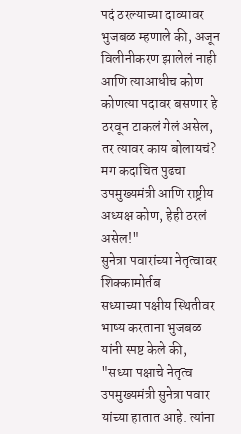पदं ठरल्याच्या दाव्यावर भुजबळ म्हणाले की, अजून विलीनीकरण झालेलं नाही आणि त्याआधीच कोण कोणत्या पदावर बसणार हे ठरवून टाकलं गेलं असेल, तर त्यावर काय बोलायचं? मग कदाचित पुढचा उपमुख्यमंत्री आणि राष्ट्रीय अध्यक्ष कोण, हेही ठरलं असेल!"
सुनेत्रा पवारांच्या नेतृत्वावर शिक्कामोर्तब
सध्याच्या पक्षीय स्थितीवर भाष्य करताना भुजबळ यांनी स्पष्ट केले की, "सध्या पक्षाचे नेतृत्व उपमुख्यमंत्री सुनेत्रा पवार यांच्या हातात आहे. त्यांना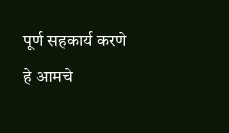पूर्ण सहकार्य करणे हे आमचे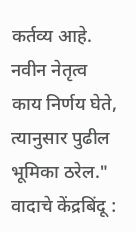कर्तव्य आहे. नवीन नेतृत्व काय निर्णय घेते, त्यानुसार पुढील भूमिका ठरेल."
वादाचे केंद्रबिंदू :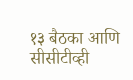१३ बैठका आणि सीसीटीव्ही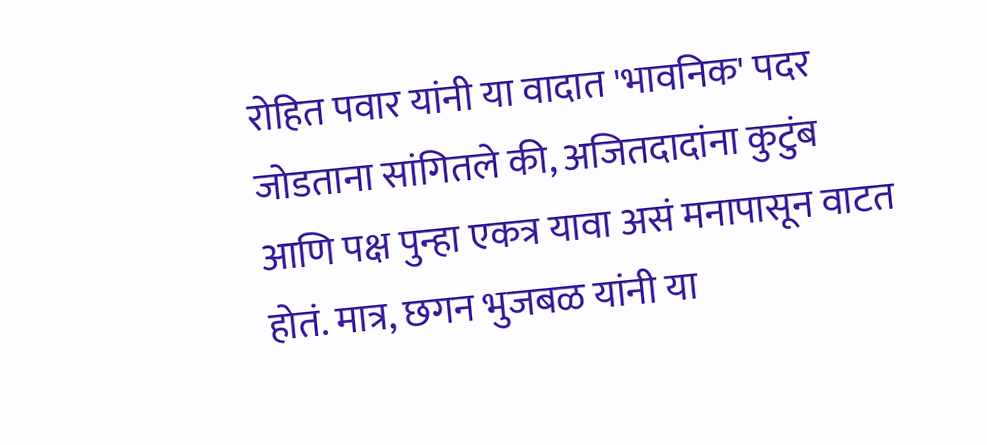रोहित पवार यांनी या वादात 'भावनिक' पदर जोडताना सांगितले की, अजितदादांना कुटुंब आणि पक्ष पुन्हा एकत्र यावा असं मनापासून वाटत होतं. मात्र, छगन भुजबळ यांनी या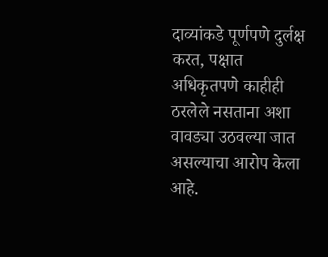दाव्यांकडे पूर्णपणे दुर्लक्ष करत, पक्षात अधिकृतपणे काहीही ठरलेले नसताना अशा वावड्या उठवल्या जात असल्याचा आरोप केला आहे.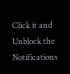Click it and Unblock the Notifications